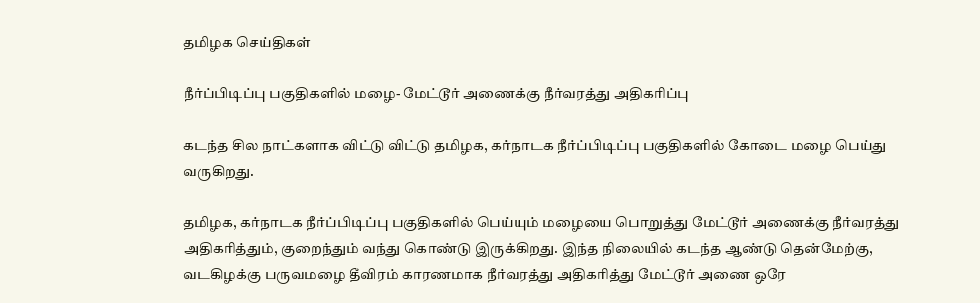தமிழக செய்திகள்

நீர்ப்பிடிப்பு பகுதிகளில் மழை- மேட்டூர் அணைக்கு நீர்வரத்து அதிகரிப்பு

கடந்த சில நாட்களாக விட்டு விட்டு தமிழக, கர்நாடக நீர்ப்பிடிப்பு பகுதிகளில் கோடை மழை பெய்து வருகிறது.

தமிழக, கர்நாடக நீர்ப்பிடிப்பு பகுதிகளில் பெய்யும் மழையை பொறுத்து மேட்டூர் அணைக்கு நீர்வரத்து அதிகரித்தும், குறைந்தும் வந்து கொண்டு இருக்கிறது. இந்த நிலையில் கடந்த ஆண்டு தென்மேற்கு, வடகிழக்கு பருவமழை தீவிரம் காரணமாக நீர்வரத்து அதிகரித்து மேட்டூர் அணை ஒரே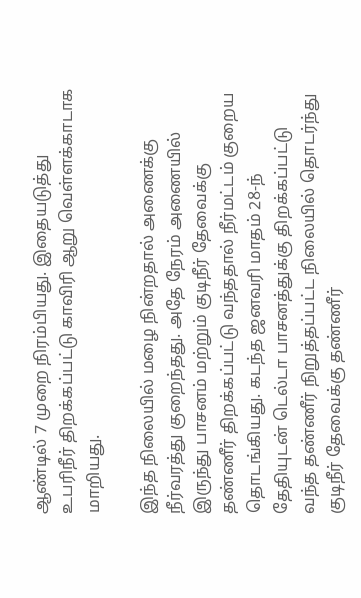ஆண்டில் 7 முறை நிரம்பியது. இதையடுத்து உபரிநீர் திறக்கப்பட்டு காவிரி ஆறு வெள்ளக்காடாக மாறியது.

இந்த நிலையில் மழை நின்றதால் அணைக்கு நீர்வரத்து குறைந்தது. அதே நேரம் அணையில் இருந்து பாசனம் மற்றும் குடிநீர் தேவைக்கு தண்ணீர் திறக்கப்பட்டு வந்ததால் நீர்மட்டம் குறைய தொடங்கியது. கடந்த ஜனவரி மாதம் 28-ந் தேதியுடன் டெல்டா பாசனத்துக்கு திறக்கப்பட்டு வந்த தண்ணீர் நிறுத்தப்பட்ட நிலையில் தொடர்ந்து குடிநீர் தேவைக்கு தண்ணீர்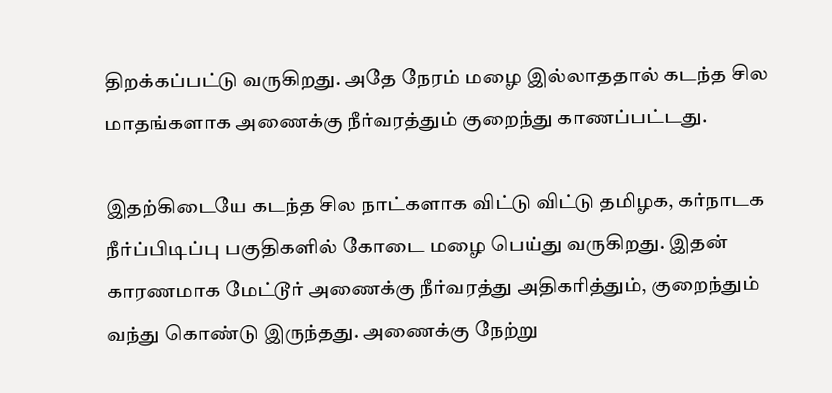திறக்கப்பட்டு வருகிறது. அதே நேரம் மழை இல்லாததால் கடந்த சில மாதங்களாக அணைக்கு நீர்வரத்தும் குறைந்து காணப்பட்டது.

இதற்கிடையே கடந்த சில நாட்களாக விட்டு விட்டு தமிழக, கர்நாடக நீர்ப்பிடிப்பு பகுதிகளில் கோடை மழை பெய்து வருகிறது. இதன் காரணமாக மேட்டூர் அணைக்கு நீர்வரத்து அதிகரித்தும், குறைந்தும் வந்து கொண்டு இருந்தது. அணைக்கு நேற்று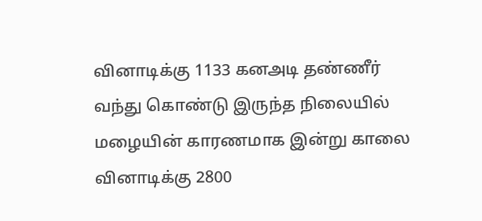வினாடிக்கு 1133 கனஅடி தண்ணீர் வந்து கொண்டு இருந்த நிலையில் மழையின் காரணமாக இன்று காலை வினாடிக்கு 2800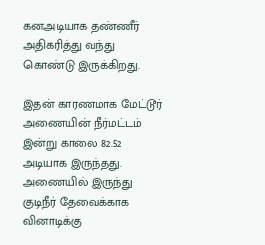கனஅடியாக தண்ணீர் அதிகரித்து வந்து கொண்டு இருக்கிறது.

இதன் காரணமாக மேட்டூர் அணையின் நீர்மட்டம் இன்று காலை 82.52 அடியாக இருந்தது. அணையில் இருந்து குடிநீர் தேவைக்காக வினாடிக்கு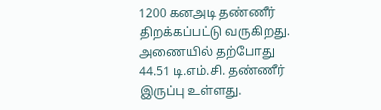1200 கனஅடி தண்ணீர் திறக்கப்பட்டு வருகிறது. அணையில் தற்போது 44.51 டி.எம்.சி. தண்ணீர் இருப்பு உள்ளது.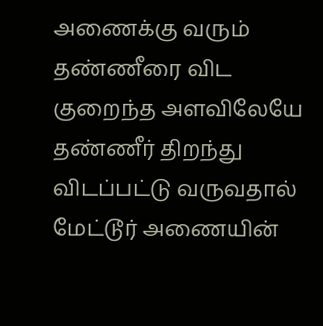அணைக்கு வரும் தண்ணீரை விட குறைந்த அளவிலேயே தண்ணீர் திறந்து விடப்பட்டு வருவதால் மேட்டூர் அணையின்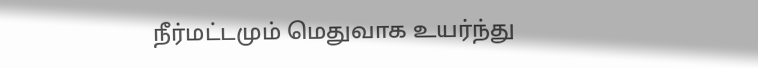நீர்மட்டமும் மெதுவாக உயர்ந்து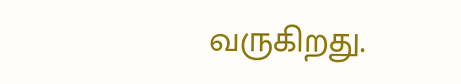வருகிறது.